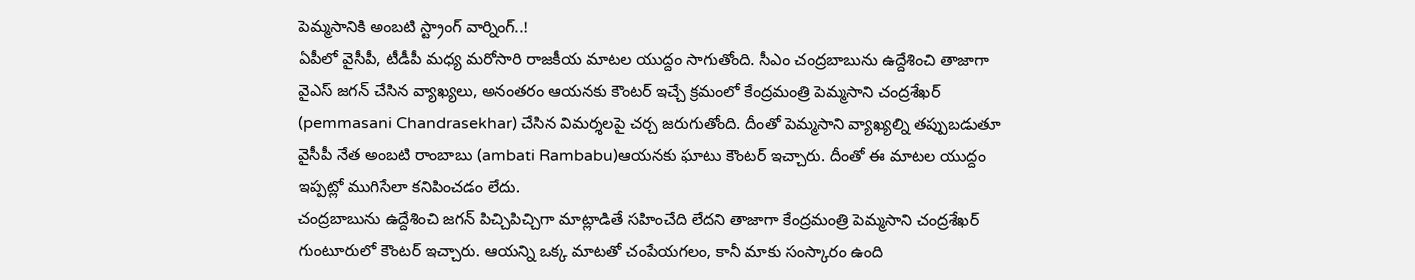పెమ్మసానికి అంబటి స్ట్రాంగ్ వార్నింగ్..!
ఏపీలో వైసీపీ, టీడీపీ మధ్య మరోసారి రాజకీయ మాటల యుద్దం సాగుతోంది. సీఎం చంద్రబాబును ఉద్దేశించి తాజాగా వైఎస్ జగన్ చేసిన వ్యాఖ్యలు, అనంతరం ఆయనకు కౌంటర్ ఇచ్చే క్రమంలో కేంద్రమంత్రి పెమ్మసాని చంద్రశేఖర్ (pemmasani Chandrasekhar) చేసిన విమర్శలపై చర్చ జరుగుతోంది. దీంతో పెమ్మసాని వ్యాఖ్యల్ని తప్పుబడుతూ వైసీపీ నేత అంబటి రాంబాబు (ambati Rambabu)ఆయనకు ఘాటు కౌంటర్ ఇచ్చారు. దీంతో ఈ మాటల యుద్దం ఇప్పట్లో ముగిసేలా కనిపించడం లేదు.
చంద్రబాబును ఉద్దేశించి జగన్ పిచ్చిపిచ్చిగా మాట్లాడితే సహించేది లేదని తాజాగా కేంద్రమంత్రి పెమ్మసాని చంద్రశేఖర్ గుంటూరులో కౌంటర్ ఇచ్చారు. ఆయన్ని ఒక్క మాటతో చంపేయగలం, కానీ మాకు సంస్కారం ఉంది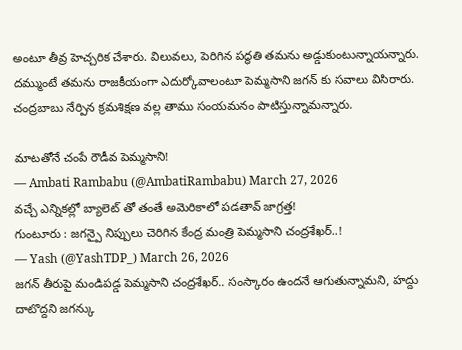అంటూ తీవ్ర హెచ్చరిక చేశారు. విలువలు, పెరిగిన పద్ధతి తమను అడ్డుకుంటున్నాయన్నారు. దమ్ముంటే తమను రాజకీయంగా ఎదుర్కోవాలంటూ పెమ్మసాని జగన్ కు సవాలు విసిరారు. చంద్రబాబు నేర్పిన క్రమశిక్షణ వల్ల తాము సంయమనం పాటిస్తున్నామన్నారు.

మాటతోనే చంపే రౌడీవ పెమ్మసాని!
— Ambati Rambabu (@AmbatiRambabu) March 27, 2026
వచ్చే ఎన్నికల్లో బ్యాలెట్ తో తంతే అమెరికాలో పడతావ్ జాగ్రత్త!
గుంటూరు : జగన్పై నిప్పులు చెరిగిన కేంద్ర మంత్రి పెమ్మసాని చంద్రశేఖర్..!
— Yash (@YashTDP_) March 26, 2026
జగన్ తీరుపై మండిపడ్డ పెమ్మసాని చంద్రశేఖర్.. సంస్కారం ఉందనే ఆగుతున్నామని, హద్దు దాటొద్దని జగన్కు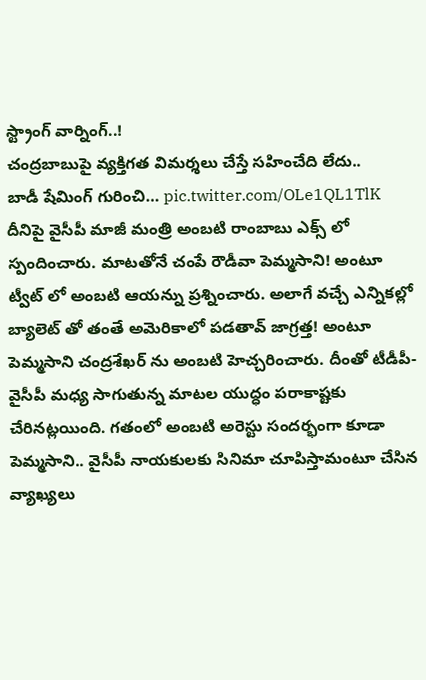స్ట్రాంగ్ వార్నింగ్..!
చంద్రబాబుపై వ్యక్తిగత విమర్శలు చేస్తే సహించేది లేదు..
బాడీ షేమింగ్ గురించి… pic.twitter.com/OLe1QL1TlK
దీనిపై వైసీపీ మాజీ మంత్రి అంబటి రాంబాబు ఎక్స్ లో స్పందించారు. మాటతోనే చంపే రౌడీవా పెమ్మసాని! అంటూ ట్వీట్ లో అంబటి ఆయన్ను ప్రశ్నించారు. అలాగే వచ్చే ఎన్నికల్లో బ్యాలెట్ తో తంతే అమెరికాలో పడతావ్ జాగ్రత్త! అంటూ పెమ్మసాని చంద్రశేఖర్ ను అంబటి హెచ్చరించారు. దీంతో టీడీపీ-వైసీపీ మధ్య సాగుతున్న మాటల యుద్ధం పరాకాష్టకు చేరినట్లయింది. గతంలో అంబటి అరెస్టు సందర్భంగా కూడా పెమ్మసాని.. వైసీపీ నాయకులకు సినిమా చూపిస్తామంటూ చేసిన వ్యాఖ్యలు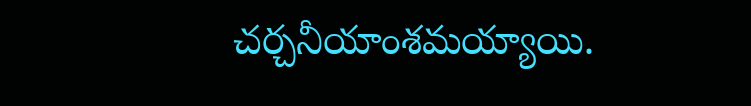చర్చనీయాంశమయ్యాయి.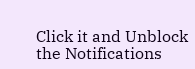Click it and Unblock the Notifications